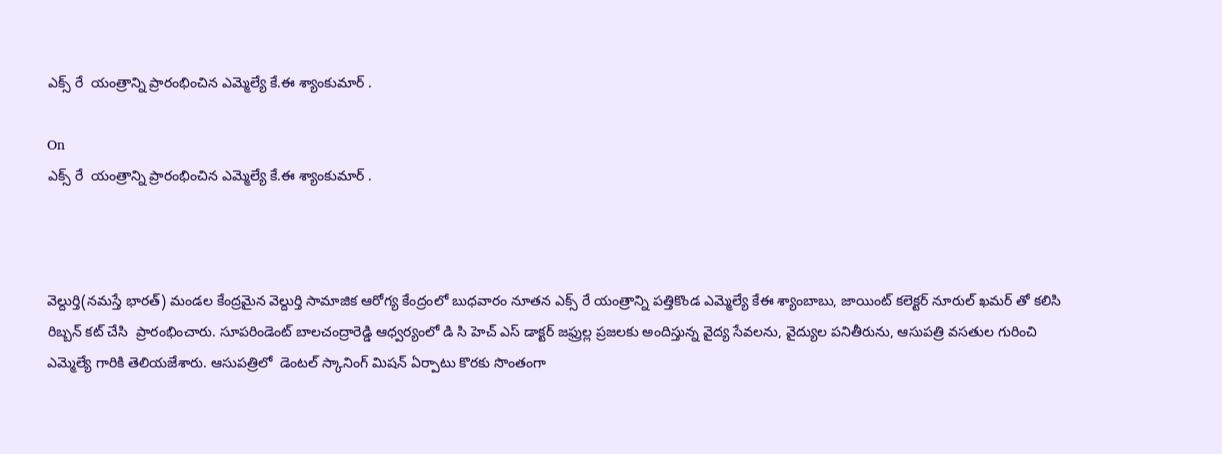ఎక్స్ రే  యంత్రాన్ని ప్రారంభించిన ఎమ్మెల్యే కే.ఈ శ్యాంకుమార్ .

On
ఎక్స్ రే  యంత్రాన్ని ప్రారంభించిన ఎమ్మెల్యే కే.ఈ శ్యాంకుమార్ .



వెల్దుర్తి(నమస్తే భారత్) మండల కేంద్రమైన వెల్దుర్తి సామాజిక ఆరోగ్య కేంద్రంలో బుధవారం నూతన ఎక్స్ రే యంత్రాన్ని పత్తికొండ ఎమ్మెల్యే కేఈ శ్యాంబాబు, జాయింట్ కలెక్టర్ నూరుల్ ఖమర్ తో కలిసి రిబ్బన్ కట్ చేసి  ప్రారంభించారు. సూపరిండెంట్ బాలచంద్రారెడ్డి ఆధ్వర్యంలో డి సి హెచ్ ఎస్ డాక్టర్ జఫ్రుల్ల ప్రజలకు అందిస్తున్న వైద్య సేవలను, వైద్యుల పనితీరును, ఆసుపత్రి వసతుల గురించి ఎమ్మెల్యే గారికి తెలియజేశారు. ఆసుపత్రిలో  డెంటల్ స్కానింగ్ మిషన్ ఏర్పాటు కొరకు సొంతంగా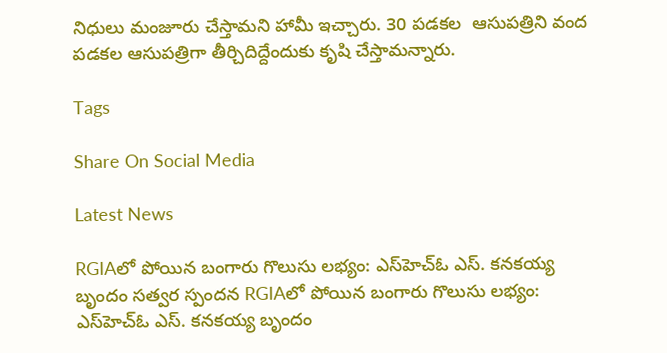నిధులు మంజూరు చేస్తామని హామీ ఇచ్చారు. 30 పడకల  ఆసుపత్రిని వంద పడకల ఆసుపత్రిగా తీర్చిదిద్దేందుకు కృషి చేస్తామన్నారు.

Tags

Share On Social Media

Latest News

RGIAలో పోయిన బంగారు గొలుసు లభ్యం: ఎస్‌హెచ్‌ఓ ఎస్. కనకయ్య బృందం సత్వర స్పందన RGIAలో పోయిన బంగారు గొలుసు లభ్యం: ఎస్‌హెచ్‌ఓ ఎస్. కనకయ్య బృందం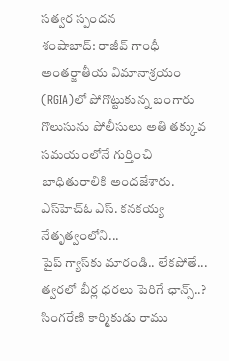సత్వర స్పందన
శంషాబాద్: రాజీవ్ గాంధీ అంతర్జాతీయ విమానాశ్రయం (RGIA)లో పోగొట్టుకున్న బంగారు గొలుసును పోలీసులు అతి తక్కువ సమయంలోనే గుర్తించి బాధితురాలికి అందజేశారు. ఎస్‌హెచ్‌ఓ ఎస్. కనకయ్య నేతృత్వంలోని...
పైప్‌ గ్యాస్‌కు మారండి.. లేకపోతే...
త్వరలో బీర్ల ధరలు పెరిగే ఛాన్స్..?
సింగరేణి కార్మికుడు రాము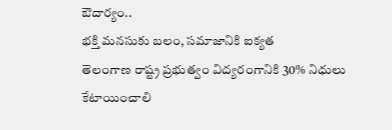ఔదార్యం..
భక్తి మనసుకు బలం, సమాజానికి ఐక్యత
తెలంగాణ రాష్ట్ర ప్రభుత్వం విద్యరంగానికి 30% నిధులు కేటాయించాలి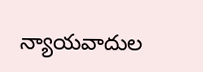న్యాయవాదుల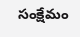సంక్షేమం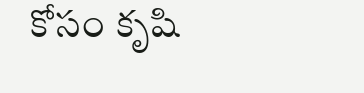కోసం కృషి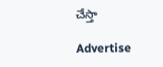చేస్తా

Advertise